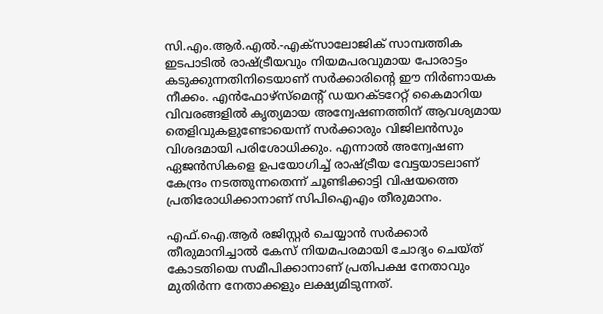സി.എം.ആർ.എൽ.-എക്സാലോജിക് സാമ്പത്തിക ഇടപാടിൽ രാഷ്ട്രീയവും നിയമപരവുമായ പോരാട്ടം കടുക്കുന്നതിനിടെയാണ് സർക്കാരിന്റെ ഈ നിർണായക നീക്കം. എൻഫോഴ്സ്മെന്റ് ഡയറക്ടറേറ്റ് കൈമാറിയ വിവരങ്ങളിൽ കൃത്യമായ അന്വേഷണത്തിന് ആവശ്യമായ തെളിവുകളുണ്ടോയെന്ന് സർക്കാരും വിജിലൻസും വിശദമായി പരിശോധിക്കും. എന്നാൽ അന്വേഷണ ഏജൻസികളെ ഉപയോഗിച്ച് രാഷ്ട്രീയ വേട്ടയാടലാണ് കേന്ദ്രം നടത്തുന്നതെന്ന് ചൂണ്ടിക്കാട്ടി വിഷയത്തെ പ്രതിരോധിക്കാനാണ് സിപിഐഎം തീരുമാനം.

എഫ്.ഐ.ആർ രജിസ്റ്റർ ചെയ്യാൻ സർക്കാർ തീരുമാനിച്ചാൽ കേസ് നിയമപരമായി ചോദ്യം ചെയ്ത് കോടതിയെ സമീപിക്കാനാണ് പ്രതിപക്ഷ നേതാവും മുതിർന്ന നേതാക്കളും ലക്ഷ്യമിടുന്നത്.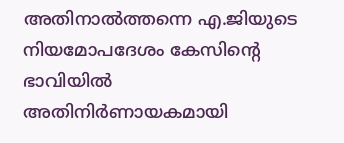അതിനാൽത്തന്നെ എ.ജിയുടെ നിയമോപദേശം കേസിന്റെ ഭാവിയിൽ അതിനിർണായകമായി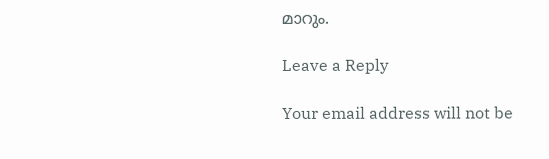മാറും.

Leave a Reply

Your email address will not be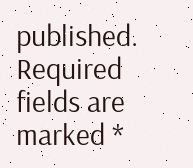published. Required fields are marked *